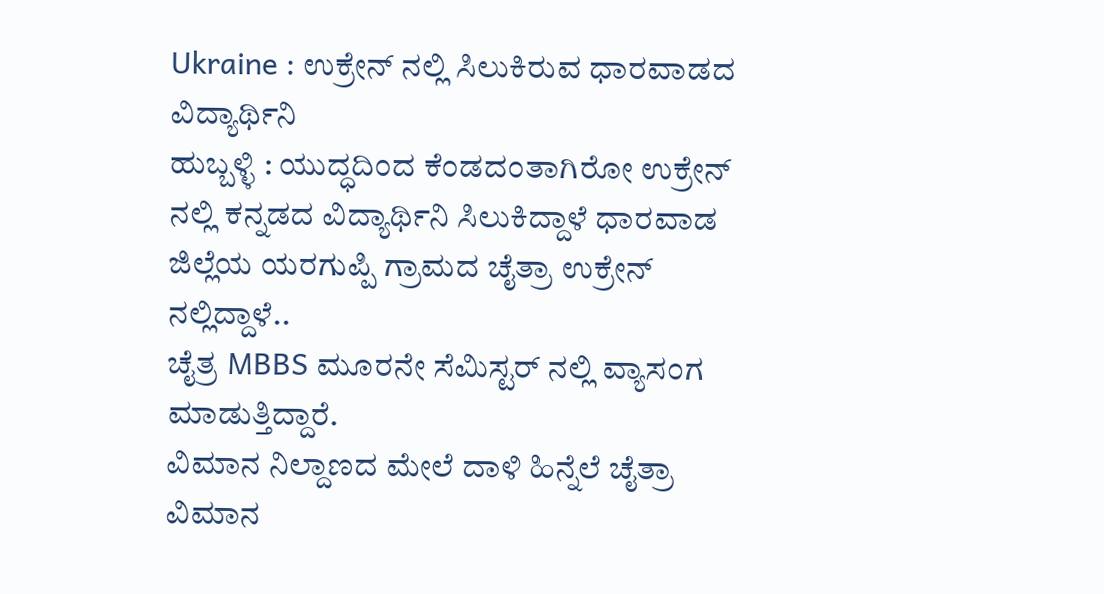Ukraine : ಉಕ್ರೇನ್ ನಲ್ಲಿ ಸಿಲುಕಿರುವ ಧಾರವಾಡದ ವಿದ್ಯಾರ್ಥಿನಿ
ಹುಬ್ಬಳ್ಳಿ : ಯುದ್ಧದಿಂದ ಕೆಂಡದಂತಾಗಿರೋ ಉಕ್ರೇನ್ ನಲ್ಲಿ ಕನ್ನಡದ ವಿದ್ಯಾರ್ಥಿನಿ ಸಿಲುಕಿದ್ದಾಳೆ ಧಾರವಾಡ ಜಿಲ್ಲೆಯ ಯರಗುಪ್ಪಿ ಗ್ರಾಮದ ಚೈತ್ರಾ ಉಕ್ರೇನ್ ನಲ್ಲಿದ್ದಾಳೆ..
ಚೈತ್ರ MBBS ಮೂರನೇ ಸೆಮಿಸ್ಟರ್ ನಲ್ಲಿ ವ್ಯಾಸಂಗ ಮಾಡುತ್ತಿದ್ದಾರೆ.
ವಿಮಾನ ನಿಲ್ದಾಣದ ಮೇಲೆ ದಾಳಿ ಹಿನ್ನೆಲೆ ಚೈತ್ರಾ ವಿಮಾನ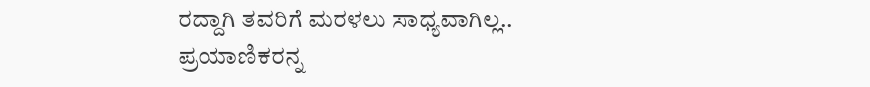ರದ್ದಾಗಿ ತವರಿಗೆ ಮರಳಲು ಸಾಧ್ಯವಾಗಿಲ್ಲ..
ಪ್ರಯಾಣಿಕರನ್ನ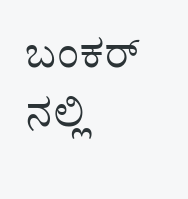ಬಂಕರ್ ನಲ್ಲಿ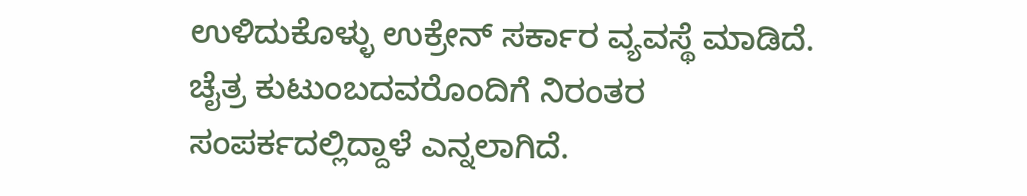ಉಳಿದುಕೊಳ್ಳು ಉಕ್ರೇನ್ ಸರ್ಕಾರ ವ್ಯವಸ್ಥೆ ಮಾಡಿದೆ. ಚೈತ್ರ ಕುಟುಂಬದವರೊಂದಿಗೆ ನಿರಂತರ ಸಂಪರ್ಕದಲ್ಲಿದ್ದಾಳೆ ಎನ್ನಲಾಗಿದೆ.